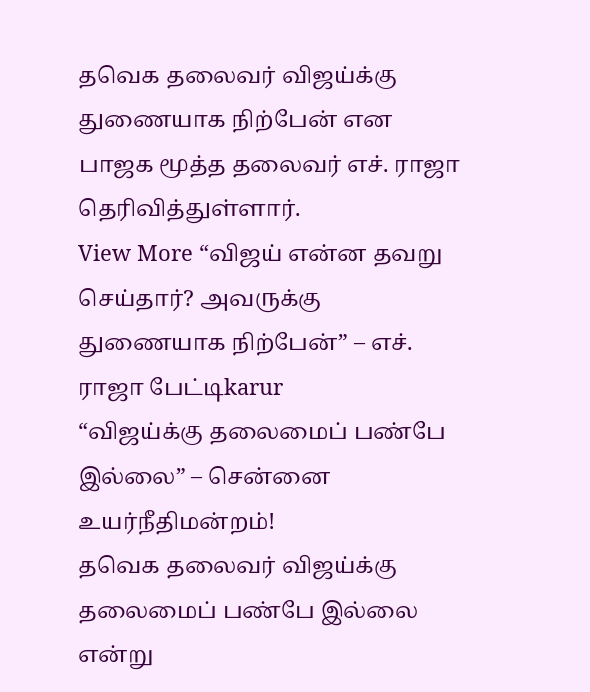தவெக தலைவர் விஜய்க்கு துணையாக நிற்பேன் என பாஜக மூத்த தலைவர் எச். ராஜா தெரிவித்துள்ளார்.
View More “விஜய் என்ன தவறு செய்தார்? அவருக்கு துணையாக நிற்பேன்” – எச். ராஜா பேட்டிkarur
“விஜய்க்கு தலைமைப் பண்பே இல்லை” – சென்னை உயர்நீதிமன்றம்!
தவெக தலைவர் விஜய்க்கு தலைமைப் பண்பே இல்லை என்று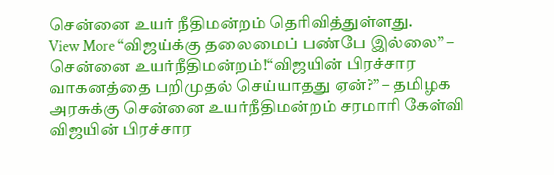சென்னை உயர் நீதிமன்றம் தெரிவித்துள்ளது.
View More “விஜய்க்கு தலைமைப் பண்பே இல்லை” – சென்னை உயர்நீதிமன்றம்!“விஜயின் பிரச்சார வாகனத்தை பறிமுதல் செய்யாதது ஏன்?” – தமிழக அரசுக்கு சென்னை உயர்நீதிமன்றம் சரமாரி கேள்வி
விஜயின் பிரச்சார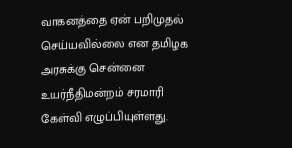வாகனத்தை ஏன் பறிமுதல் செய்யவில்லை என தமிழக அரசுக்கு சென்னை உயர்நீதிமன்றம் சரமாரி கேள்வி எழுப்பியுள்ளது.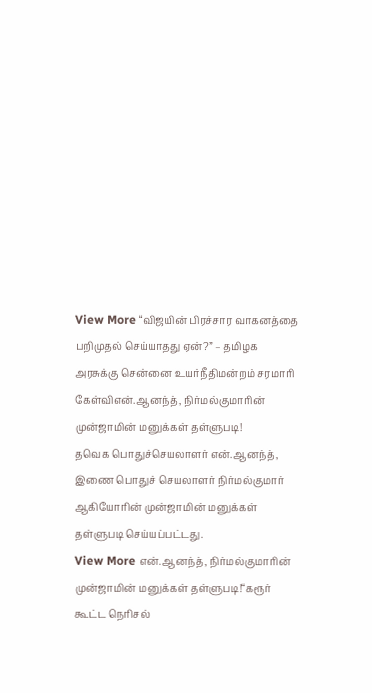View More “விஜயின் பிரச்சார வாகனத்தை பறிமுதல் செய்யாதது ஏன்?” – தமிழக அரசுக்கு சென்னை உயர்நீதிமன்றம் சரமாரி கேள்விஎன்.ஆனந்த், நிர்மல்குமாரின் முன்ஜாமின் மனுக்கள் தள்ளுபடி!
தவெக பொதுச்செயலாளர் என்.ஆனந்த், இணை பொதுச் செயலாளர் நிர்மல்குமார் ஆகியோரின் முன்ஜாமின் மனுக்கள் தள்ளுபடி செய்யப்பட்டது.
View More என்.ஆனந்த், நிர்மல்குமாரின் முன்ஜாமின் மனுக்கள் தள்ளுபடி!“கரூர் கூட்ட நெரிசல்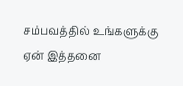சம்பவத்தில் உங்களுக்கு ஏன் இத்தனை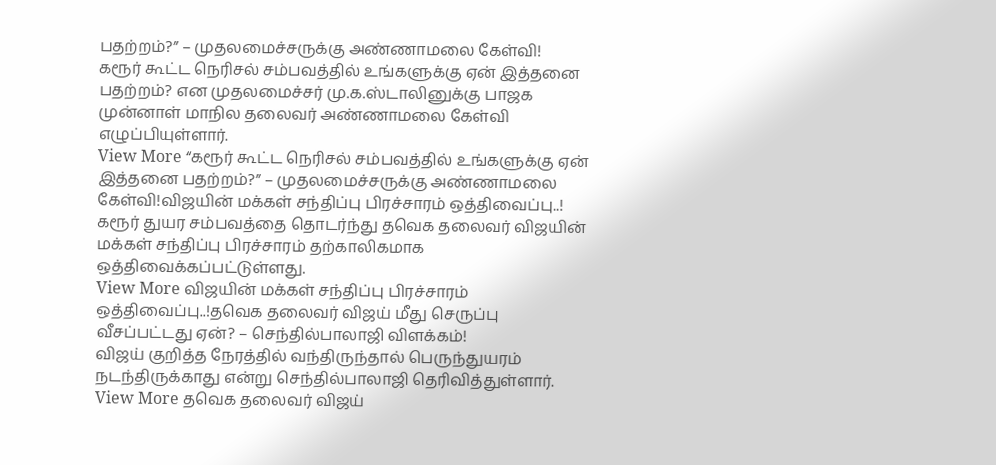பதற்றம்?” – முதலமைச்சருக்கு அண்ணாமலை கேள்வி!
கரூர் கூட்ட நெரிசல் சம்பவத்தில் உங்களுக்கு ஏன் இத்தனை பதற்றம்? என முதலமைச்சர் மு.க.ஸ்டாலினுக்கு பாஜக முன்னாள் மாநில தலைவர் அண்ணாமலை கேள்வி எழுப்பியுள்ளார்.
View More “கரூர் கூட்ட நெரிசல் சம்பவத்தில் உங்களுக்கு ஏன் இத்தனை பதற்றம்?” – முதலமைச்சருக்கு அண்ணாமலை கேள்வி!விஜயின் மக்கள் சந்திப்பு பிரச்சாரம் ஒத்திவைப்பு..!
கரூர் துயர சம்பவத்தை தொடர்ந்து தவெக தலைவர் விஜயின் மக்கள் சந்திப்பு பிரச்சாரம் தற்காலிகமாக ஒத்திவைக்கப்பட்டுள்ளது.
View More விஜயின் மக்கள் சந்திப்பு பிரச்சாரம் ஒத்திவைப்பு..!தவெக தலைவர் விஜய் மீது செருப்பு வீசப்பட்டது ஏன்? – செந்தில்பாலாஜி விளக்கம்!
விஜய் குறித்த நேரத்தில் வந்திருந்தால் பெருந்துயரம் நடந்திருக்காது என்று செந்தில்பாலாஜி தெரிவித்துள்ளார்.
View More தவெக தலைவர் விஜய்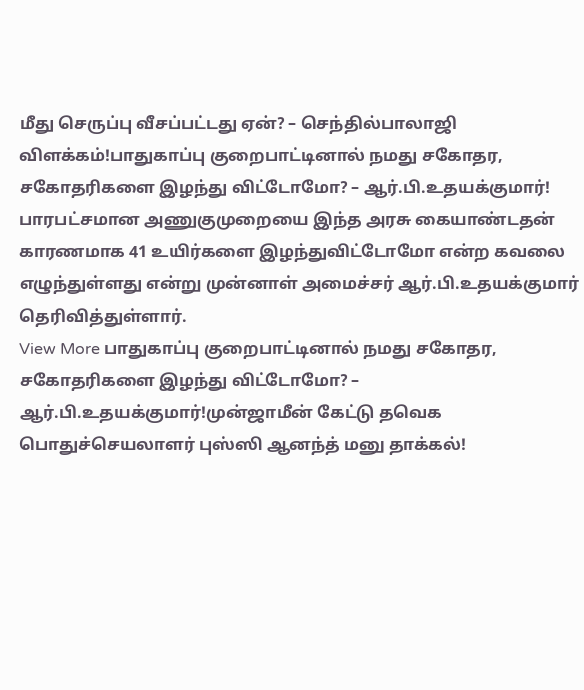மீது செருப்பு வீசப்பட்டது ஏன்? – செந்தில்பாலாஜி விளக்கம்!பாதுகாப்பு குறைபாட்டினால் நமது சகோதர, சகோதரிகளை இழந்து விட்டோமோ? – ஆர்.பி.உதயக்குமார்!
பாரபட்சமான அணுகுமுறையை இந்த அரசு கையாண்டதன் காரணமாக 41 உயிர்களை இழந்துவிட்டோமோ என்ற கவலை எழுந்துள்ளது என்று முன்னாள் அமைச்சர் ஆர்.பி.உதயக்குமார் தெரிவித்துள்ளார்.
View More பாதுகாப்பு குறைபாட்டினால் நமது சகோதர, சகோதரிகளை இழந்து விட்டோமோ? – ஆர்.பி.உதயக்குமார்!முன்ஜாமீன் கேட்டு தவெக பொதுச்செயலாளர் புஸ்ஸி ஆனந்த் மனு தாக்கல்!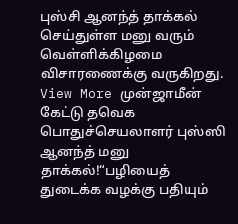புஸ்சி ஆனந்த் தாக்கல் செய்துள்ள மனு வரும் வெள்ளிக்கிழமை விசாரணைக்கு வருகிறது.
View More முன்ஜாமீன் கேட்டு தவெக பொதுச்செயலாளர் புஸ்ஸி ஆனந்த் மனு தாக்கல்!“பழியைத் துடைக்க வழக்கு பதியும்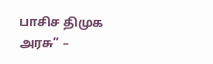பாசிச திமுக அரசு” –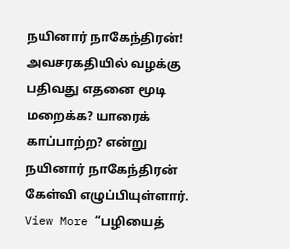நயினார் நாகேந்திரன்!
அவசரகதியில் வழக்கு பதிவது எதனை மூடி மறைக்க? யாரைக் காப்பாற்ற? என்று நயினார் நாகேந்திரன் கேள்வி எழுப்பியுள்ளார்.
View More “பழியைத்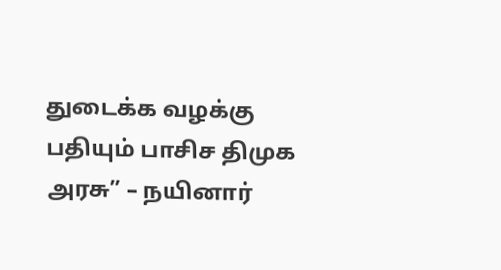துடைக்க வழக்கு பதியும் பாசிச திமுக அரசு” – நயினார்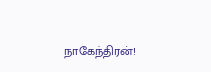நாகேந்திரன்!